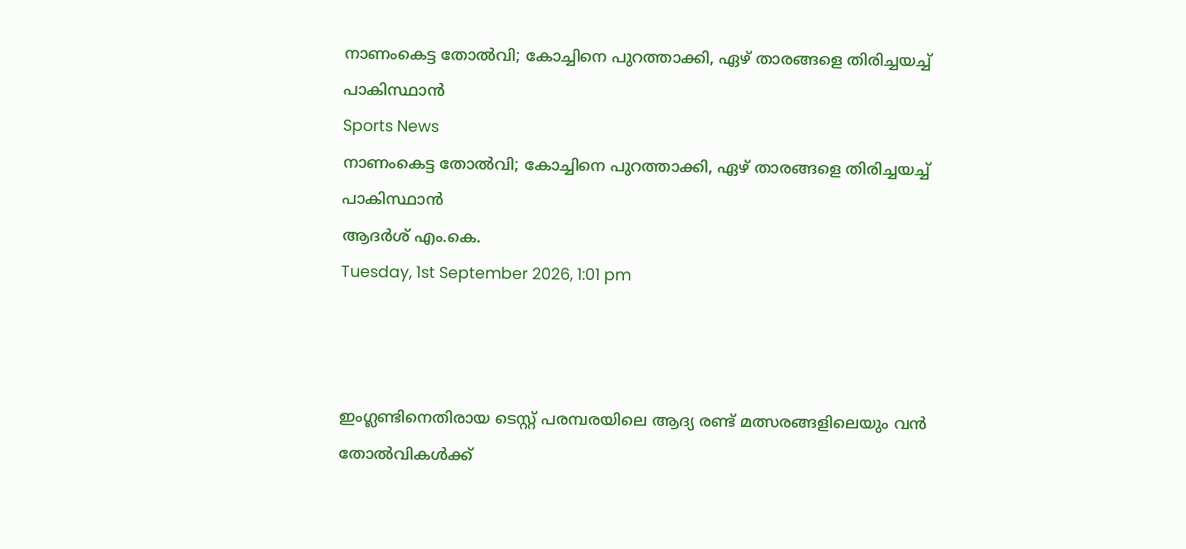നാണംകെട്ട തോല്‍വി; കോച്ചിനെ പുറത്താക്കി, ഏഴ് താരങ്ങളെ തിരിച്ചയച്ച് പാകിസ്ഥാന്‍
Sports News
നാണംകെട്ട തോല്‍വി; കോച്ചിനെ പുറത്താക്കി, ഏഴ് താരങ്ങളെ തിരിച്ചയച്ച് പാകിസ്ഥാന്‍
ആദർശ് എം.കെ.
Tuesday, 1st September 2026, 1:01 pm



ഇംഗ്ലണ്ടിനെതിരായ ടെസ്റ്റ് പരമ്പരയിലെ ആദ്യ രണ്ട് മത്സരങ്ങളിലെയും വന്‍ തോല്‍വികള്‍ക്ക്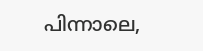പിന്നാലെ,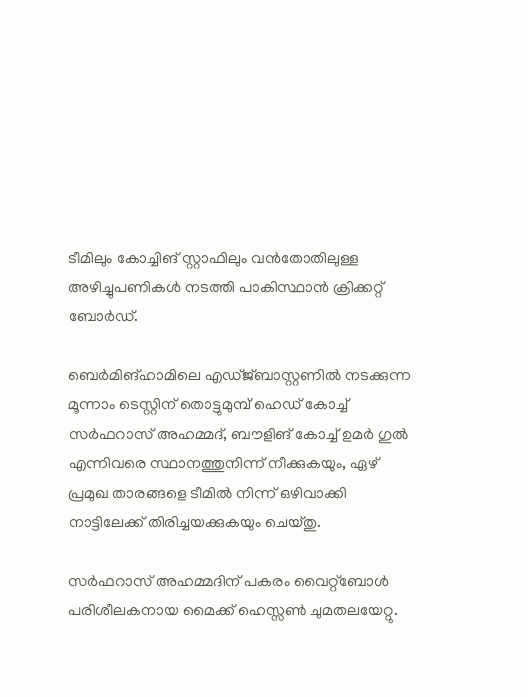ടീമിലും കോച്ചിങ് സ്റ്റാഫിലും വന്‍തോതിലുള്ള അഴിച്ചുപണികള്‍ നടത്തി പാകിസ്ഥാന്‍ ക്രിക്കറ്റ് ബോര്‍ഡ്.

ബെര്‍മിങ്ഹാമിലെ എഡ്ജ്ബാസ്റ്റണില്‍ നടക്കുന്ന മൂന്നാം ടെസ്റ്റിന് തൊട്ടുമുമ്പ് ഹെഡ് കോച്ച് സര്‍ഫറാസ് അഹമ്മദ്, ബൗളിങ് കോച്ച് ഉമര്‍ ഗുല്‍ എന്നിവരെ സ്ഥാനത്തുനിന്ന് നീക്കുകയും, ഏഴ് പ്രമുഖ താരങ്ങളെ ടീമില്‍ നിന്ന് ഒഴിവാക്കി നാട്ടിലേക്ക് തിരിച്ചയക്കുകയും ചെയ്തു.

സര്‍ഫറാസ് അഹമ്മദിന് പകരം വൈറ്റ്‌ബോള്‍ പരിശീലകനായ മൈക്ക് ഹെസ്സണ്‍ ചുമതലയേറ്റു.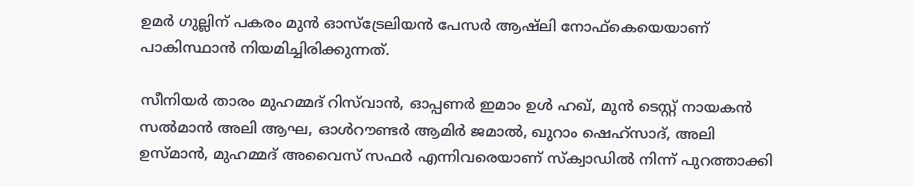ഉമര്‍ ഗുല്ലിന് പകരം മുന്‍ ഓസ്‌ട്രേലിയന്‍ പേസര്‍ ആഷ്‌ലി നോഫ്‌കെയെയാണ് പാകിസ്ഥാന്‍ നിയമിച്ചിരിക്കുന്നത്.

സീനിയര്‍ താരം മുഹമ്മദ് റിസ്‌വാന്‍, ഓപ്പണര്‍ ഇമാം ഉള്‍ ഹഖ്, മുന്‍ ടെസ്റ്റ് നായകന്‍ സല്‍മാന്‍ അലി ആഘ, ഓള്‍റൗണ്ടര്‍ ആമിര്‍ ജമാല്‍, ഖുറാം ഷെഹ്‌സാദ്, അലി ഉസ്മാന്‍, മുഹമ്മദ് അവൈസ് സഫര്‍ എന്നിവരെയാണ് സ്‌ക്വാഡില്‍ നിന്ന് പുറത്താക്കി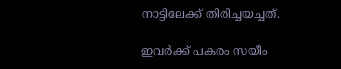നാട്ടിലേക്ക് തിരിച്ചയച്ചത്.

ഇവര്‍ക്ക് പകരം സയീം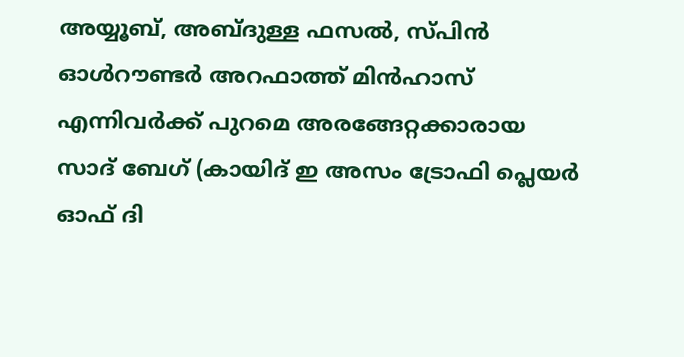അയ്യൂബ്, അബ്ദുള്ള ഫസല്‍, സ്പിന്‍ ഓള്‍റൗണ്ടര്‍ അറഫാത്ത് മിന്‍ഹാസ് എന്നിവര്‍ക്ക് പുറമെ അരങ്ങേറ്റക്കാരായ സാദ് ബേഗ് (കായിദ് ഇ അസം ട്രോഫി പ്ലെയര്‍ ഓഫ് ദി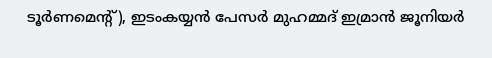ടൂര്‍ണമെന്റ്), ഇടംകയ്യന്‍ പേസര്‍ മുഹമ്മദ് ഇമ്രാന്‍ ജൂനിയര്‍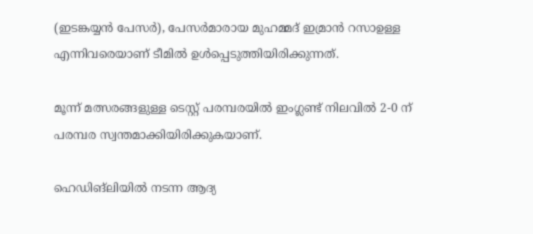(ഇടങ്കയ്യന്‍ പേസര്‍), പേസര്‍മാരായ മുഹമ്മദ് ഇമ്രാന്‍ റസാഉള്ള എന്നിവരെയാണ് ടീമില്‍ ഉള്‍പ്പെടുത്തിയിരിക്കുന്നത്.

മൂന്ന് മത്സരങ്ങളുള്ള ടെസ്റ്റ് പരമ്പരയില്‍ ഇംഗ്ലണ്ട് നിലവില്‍ 2-0 ന് പരമ്പര സ്വന്തമാക്കിയിരിക്കുകയാണ്.

ഹെഡിങ്‌ലിയില്‍ നടന്ന ആദ്യ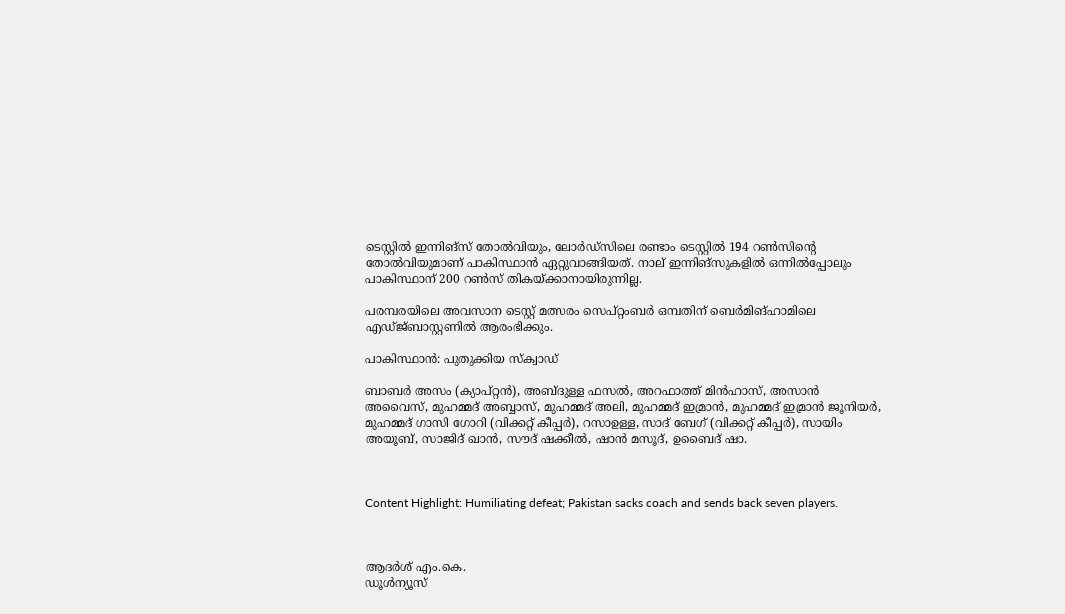ടെസ്റ്റില്‍ ഇന്നിങ്‌സ് തോല്‍വിയും, ലോര്‍ഡ്‌സിലെ രണ്ടാം ടെസ്റ്റില്‍ 194 റണ്‍സിന്റെ തോല്‍വിയുമാണ് പാകിസ്ഥാന്‍ ഏറ്റുവാങ്ങിയത്. നാല് ഇന്നിങ്‌സുകളില്‍ ഒന്നില്‍പ്പോലും പാകിസ്ഥാന് 200 റണ്‍സ് തികയ്ക്കാനായിരുന്നില്ല.

പരമ്പരയിലെ അവസാന ടെസ്റ്റ് മത്സരം സെപ്റ്റംബര്‍ ഒമ്പതിന് ബെര്‍മിങ്ഹാമിലെ എഡ്ജ്ബാസ്റ്റണില്‍ ആരംഭിക്കും.

പാകിസ്ഥാന്‍: പുതുക്കിയ സ്‌ക്വാഡ്‌

ബാബര്‍ അസം (ക്യാപ്റ്റന്‍), അബ്ദുള്ള ഫസല്‍, അറഫാത്ത് മിന്‍ഹാസ്, അസാന്‍ അവൈസ്, മുഹമ്മദ് അബ്ബാസ്, മുഹമ്മദ് അലി, മുഹമ്മദ് ഇമ്രാന്‍, മുഹമ്മദ് ഇമ്രാന്‍ ജൂനിയര്‍, മുഹമ്മദ് ഗാസി ഗോറി (വിക്കറ്റ് കീപ്പര്‍), റസാഉള്ള, സാദ് ബേഗ് (വിക്കറ്റ് കീപ്പര്‍), സായിം അയൂബ്, സാജിദ് ഖാന്‍, സൗദ് ഷക്കീല്‍, ഷാന്‍ മസൂദ്, ഉബൈദ് ഷാ.



Content Highlight: Humiliating defeat; Pakistan sacks coach and sends back seven players.



ആദർശ് എം.കെ.
ഡൂള്‍ന്യൂസ്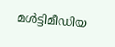മള്‍ട്ടിമീഡിയ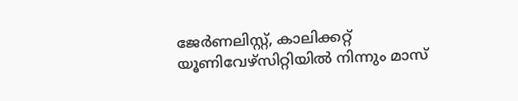ജേര്‍ണലിസ്റ്റ്, കാലിക്കറ്റ് യൂണിവേഴ്സിറ്റിയില്‍ നിന്നും മാസ്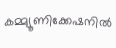കമ്മ്യൂണിക്കേഷനില്‍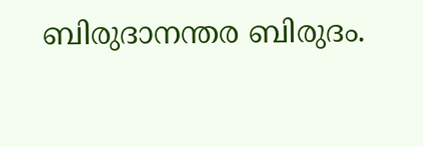ബിരുദാനന്തര ബിരുദം.